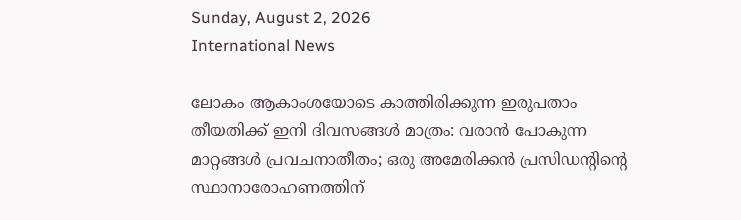Sunday, August 2, 2026
International News

ലോകം ആകാംശയോടെ കാത്തിരിക്കുന്ന ഇരുപതാം തീയതിക്ക് ഇനി ദിവസങ്ങള്‍ മാത്രം: വരാന്‍ പോകുന്ന മാറ്റങ്ങള്‍ പ്രവചനാതീതം; ഒരു അമേരിക്കന്‍ പ്രസിഡന്റിന്റെ സ്ഥാനാരോഹണത്തിന്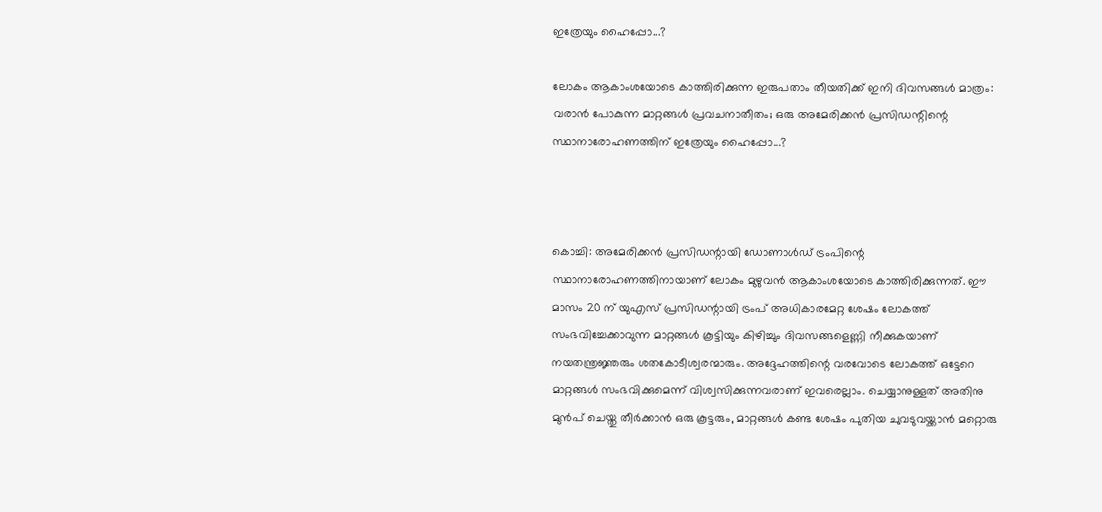ഇത്രേയും ഹൈപ്പോ...?

ലോകം ആകാംശയോടെ കാത്തിരിക്കുന്ന ഇരുപതാം തീയതിക്ക് ഇനി ദിവസങ്ങള്‍ മാത്രം: വരാന്‍ പോകുന്ന മാറ്റങ്ങള്‍ പ്രവചനാതീതം; ഒരു അമേരിക്കന്‍ പ്രസിഡന്റിന്റെ സ്ഥാനാരോഹണത്തിന് ഇത്രേയും ഹൈപ്പോ...?



കൊച്ചി: അമേരിക്കന്‍ പ്രസിഡന്റായി ഡോണാള്‍ഡ് ട്രംപിന്റെ സ്ഥാനാരോഹണത്തിനായാണ് ലോകം മുഴുവന്‍ ആകാംശയോടെ കാത്തിരിക്കുന്നത്. ഈ മാസം 20 ന് യുഎസ് പ്രസിഡന്റായി ട്രംപ് അധികാരമേറ്റ ശേഷം ലോകത്ത് സംഭവിച്ചേക്കാവുന്ന മാറ്റങ്ങള്‍ കൂട്ടിയും കിഴിച്ചും ദിവസങ്ങളെണ്ണി നീക്കുകയാണ് നയതന്ത്രജ്ഞരും ശതകോടീശ്വരന്മാരും. അദ്ദേഹത്തിന്റെ വരവോടെ ലോകത്ത് ഒട്ടേറെ മാറ്റങ്ങള്‍ സംഭവിക്കുമെന്ന് വിശ്വസിക്കുന്നവരാണ് ഇവരെല്ലാം. ചെയ്യാനുള്ളത് അതിനു മുന്‍പ് ചെയ്തു തീര്‍ക്കാന്‍ ഒരു കൂട്ടരും, മാറ്റങ്ങള്‍ കണ്ട ശേഷം പുതിയ ചുവടുവയ്ക്കാന്‍ മറ്റൊരു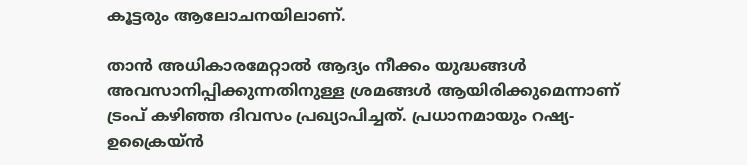കൂട്ടരും ആലോചനയിലാണ്.

താന്‍ അധികാരമേറ്റാല്‍ ആദ്യം നീക്കം യുദ്ധങ്ങള്‍ അവസാനിപ്പിക്കുന്നതിനുള്ള ശ്രമങ്ങള്‍ ആയിരിക്കുമെന്നാണ് ട്രംപ് കഴിഞ്ഞ ദിവസം പ്രഖ്യാപിച്ചത്. പ്രധാനമായും റഷ്യ-ഉക്രൈയ്ന്‍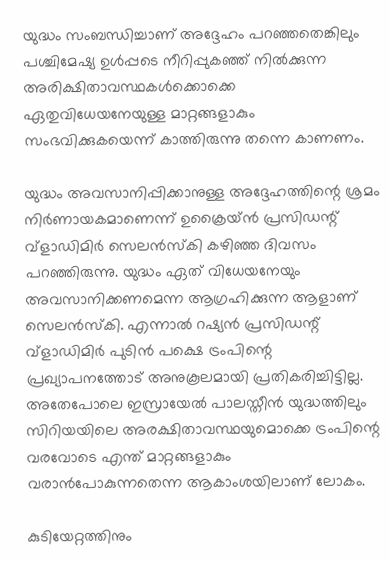യുദ്ധം സംബന്ധിച്ചാണ് അദ്ദേഹം പറഞ്ഞതെങ്കിലും പശ്ചിമേഷ്യ ഉള്‍പ്പടെ നീറിപ്പുകഞ്ഞ് നില്‍ക്കുന്ന അരിക്ഷിതാവസ്ഥകള്‍ക്കൊക്കെ ഏതുവിധേയനേയുള്ള മാറ്റങ്ങളാകും സംഭവിക്കുകയെന്ന് കാത്തിരുന്നു തന്നെ കാണണം.

യുദ്ധം അവസാനിപ്പിക്കാനുള്ള അദ്ദേഹത്തിന്റെ ശ്രമം നിര്‍ണായകമാണെന്ന് ഉക്രൈയ്ന്‍ പ്രസിഡന്റ് വ്‌ളാഡിമിര്‍ സെലന്‍സ്‌കി കഴിഞ്ഞ ദിവസം പറഞ്ഞിരുന്നു. യുദ്ധം ഏത് വിധേയനേയും അവസാനിക്കണമെന്ന ആഗ്രഹിക്കുന്ന ആളാണ് സെലന്‍സ്‌കി. എന്നാല്‍ റഷ്യന്‍ പ്രസിഡന്റ് വ്‌ളാഡിമിര്‍ പുടിന്‍ പക്ഷെ ട്രംപിന്റെ പ്രഖ്യാപനത്തോട് അനുകൂലമായി പ്രതികരിച്ചിട്ടില്ല. അതേപോലെ ഇസ്രായേല്‍ പാലസ്തീന്‍ യുദ്ധത്തിലും സിറിയയിലെ അരക്ഷിതാവസ്ഥയുമൊക്കെ ട്രംപിന്റെ വരവോടെ എന്ത് മാറ്റങ്ങളാകും വരാന്‍പോകുന്നതെന്ന ആകാംശയിലാണ് ലോകം.

കുടിയേറ്റത്തിനും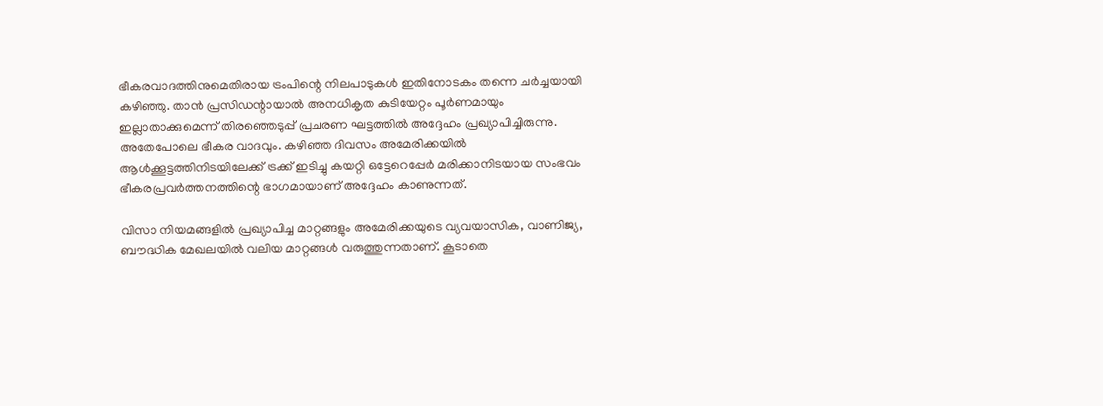ഭീകരവാദത്തിനുമെതിരായ ട്രംപിന്റെ നിലപാടുകള്‍ ഇതിനോടകം തന്നെ ചര്‍ച്ചയായി കഴിഞ്ഞു. താന്‍ പ്രസിഡന്റായാല്‍ അനധികൃത കുടിയേറ്റം പൂര്‍ണമായും ഇല്ലാതാക്കുമെന്ന് തിരഞ്ഞെടുപ്പ് പ്രചരണ ഘട്ടത്തില്‍ അദ്ദേഹം പ്രഖ്യാപിച്ചിരുന്നു. അതേപോലെ ഭീകര വാദവും. കഴിഞ്ഞ ദിവസം അമേരിക്കയില്‍ ആള്‍ക്കൂട്ടത്തിനിടയിലേക്ക് ട്രക്ക് ഇടിച്ചു കയറ്റി ഒട്ടേറെപ്പേര്‍ മരിക്കാനിടയായ സംഭവം ഭീകരപ്രവര്‍ത്തനത്തിന്റെ ഭാഗമായാണ് അദ്ദേഹം കാണുന്നത്.

വിസാ നിയമങ്ങളില്‍ പ്രഖ്യാപിച്ച മാറ്റങ്ങളും അമേരിക്കയുടെ വ്യവയാസിക, വാണിജ്യ, ബൗദ്ധിക മേഖലയില്‍ വലിയ മാറ്റങ്ങള്‍ വരുത്തുന്നതാണ്. കൂടാതെ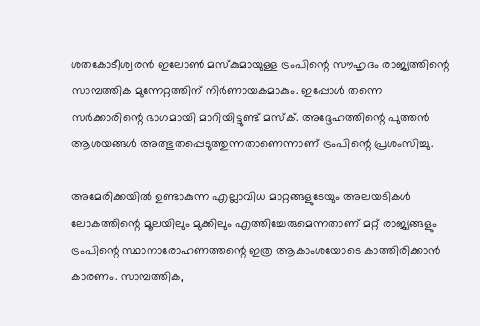ശതകോടീശ്വരന്‍ ഇലോണ്‍ മസ്‌കുമായുള്ള ട്രംപിന്റെ സൗഹൃദം രാജ്യത്തിന്റെ സാമ്പത്തിക മുന്നേറ്റത്തിന് നിര്‍ണായകമാകും. ഇപ്പോള്‍ തന്നെ സര്‍ക്കാരിന്റെ ഭാഗമായി മാറിയിട്ടുണ്ട് മസ്‌ക്. അദ്ദേഹത്തിന്റെ പുത്തന്‍ ആശയങ്ങള്‍ അത്ഭുതപ്പെടുത്തുന്നതാണെന്നാണ് ട്രംപിന്റെ പ്രശംസിച്ചു.

അമേരിക്കയില്‍ ഉണ്ടാകുന്ന എല്ലാവിധ മാറ്റങ്ങളുടേയും അലയടികള്‍ ലോകത്തിന്റെ മൂലയിലും മുക്കിലും എത്തിച്ചേരുമെന്നതാണ് മറ്റ് രാജ്യങ്ങളും ട്രംപിന്റെ സ്ഥാനാരോഹണത്തന്റെ ഇത്ര ആകാംശയോടെ കാത്തിരിക്കാന്‍ കാരണം. സാമ്പത്തിക,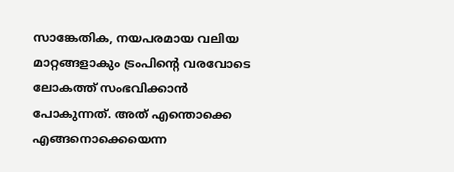സാങ്കേതിക, നയപരമായ വലിയ മാറ്റങ്ങളാകും ട്രംപിന്റെ വരവോടെ ലോകത്ത് സംഭവിക്കാന്‍ പോകുന്നത്. അത് എന്തൊക്കെ എങ്ങനൊക്കെയെന്ന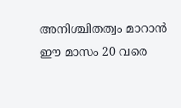അനിശ്ചിതത്വം മാറാന്‍ ഈ മാസം 20 വരെ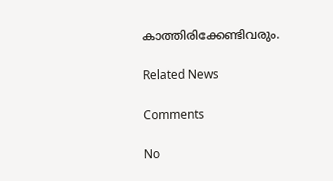കാത്തിരിക്കേണ്ടിവരും.

Related News

Comments

No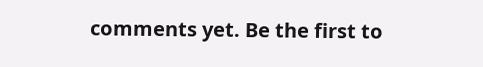comments yet. Be the first to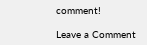comment!

Leave a Comment